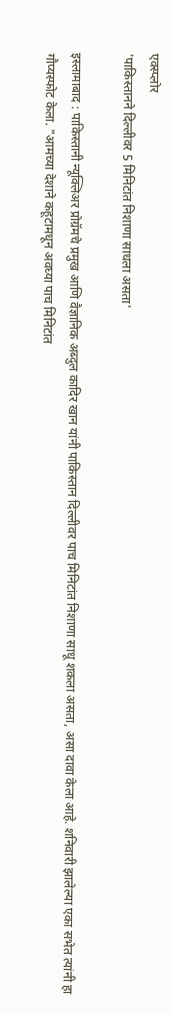एक्स्प्लोर
'पाकिस्तानने दिल्लीवर 5 मिनिटांत निशाणा साधला असता'

इस्लामाबाद : पाकिस्तानी न्यूक्लिअर प्रोग्रॅमचे प्रमुख आणि वैज्ञानिक अब्दुल कादिर खान यांनी पाकिस्तान दिल्लीवर पाच मिनिटांत निशाणा साधू शकला असता, असा दावा केला आहे. शनिवारी झालेल्या एका सभेत त्यांनी हा गौप्यस्फोट केला. "आमच्या देशाने कहूटामधून अवघ्या पाच मिनिटांत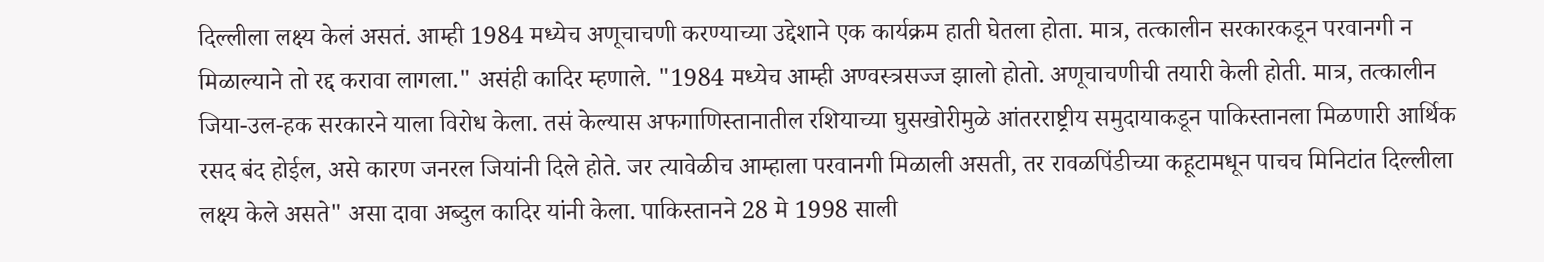दिल्लीला लक्ष्य केलं असतं. आम्ही 1984 मध्येच अणूचाचणी करण्याच्या उद्देशाने एक कार्यक्रम हाती घेतला होता. मात्र, तत्कालीन सरकारकडून परवानगी न मिळाल्याने तो रद्द करावा लागला." असंही कादिर म्हणाले. "1984 मध्येच आम्ही अण्वस्त्रसज्ज झालो होतो. अणूचाचणीची तयारी केली होती. मात्र, तत्कालीन जिया-उल-हक सरकारने याला विरोध केला. तसं केल्यास अफगाणिस्तानातील रशियाच्या घुसखोरीमुळे आंतरराष्ट्रीय समुदायाकडून पाकिस्तानला मिळणारी आर्थिक रसद बंद होईल, असे कारण जनरल जियांनी दिले होते. जर त्यावेळीच आम्हाला परवानगी मिळाली असती, तर रावळपिंडीच्या कहूटामधून पाचच मिनिटांत दिल्लीला लक्ष्य केले असते" असा दावा अब्दुल कादिर यांनी केला. पाकिस्तानने 28 मे 1998 साली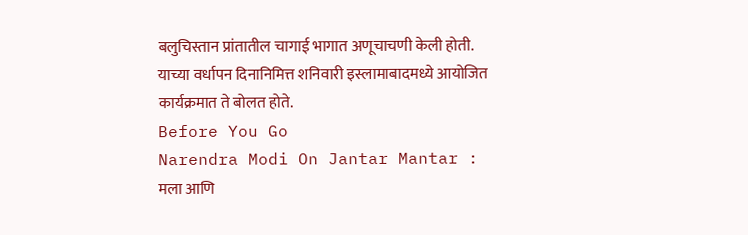बलुचिस्तान प्रांतातील चागाई भागात अणूचाचणी केली होती. याच्या वर्धापन दिनानिमित्त शनिवारी इस्लामाबादमध्ये आयोजित कार्यक्रमात ते बोलत होते.
Before You Go
Narendra Modi On Jantar Mantar : मला आणि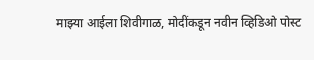माझ्या आईला शिवीगाळ, मोदींकडून नवीन व्हिडिओ पोस्ट